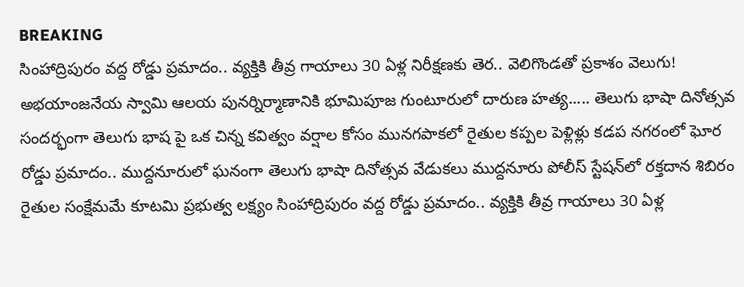BREAKING
సింహాద్రిపురం వద్ద రోడ్డు ప్రమాదం.. వ్యక్తికి తీవ్ర గాయాలు 30 ఏళ్ల నిరీక్షణకు తెర.. వెలిగొండతో ప్రకాశం వెలుగు! అభయాంజనేయ స్వామి ఆలయ పునర్నిర్మాణానికి భూమిపూజ గుంటూరులో దారుణ హత్య..... తెలుగు భాషా దినోత్సవ సందర్భంగా తెలుగు భాష పై ఒక చిన్న కవిత్వం వర్షాల కోసం మునగపాకలో రైతుల కప్పల పెళ్లిళ్లు కడప నగరంలో ఘోర రోడ్డు ప్రమాదం.. ముద్దనూరులో ఘనంగా తెలుగు భాషా దినోత్సవ వేడుకలు ముద్దనూరు పోలీస్ స్టేషన్‌లో రక్తదాన శిబిరం రైతుల సంక్షేమమే కూటమి ప్రభుత్వ లక్ష్యం సింహాద్రిపురం వద్ద రోడ్డు ప్రమాదం.. వ్యక్తికి తీవ్ర గాయాలు 30 ఏళ్ల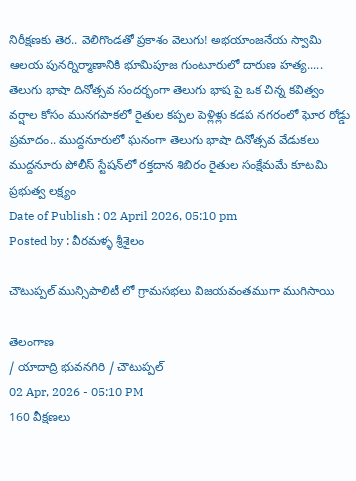నిరీక్షణకు తెర.. వెలిగొండతో ప్రకాశం వెలుగు! అభయాంజనేయ స్వామి ఆలయ పునర్నిర్మాణానికి భూమిపూజ గుంటూరులో దారుణ హత్య..... తెలుగు భాషా దినోత్సవ సందర్భంగా తెలుగు భాష పై ఒక చిన్న కవిత్వం వర్షాల కోసం మునగపాకలో రైతుల కప్పల పెళ్లిళ్లు కడప నగరంలో ఘోర రోడ్డు ప్రమాదం.. ముద్దనూరులో ఘనంగా తెలుగు భాషా దినోత్సవ వేడుకలు ముద్దనూరు పోలీస్ స్టేషన్‌లో రక్తదాన శిబిరం రైతుల సంక్షేమమే కూటమి ప్రభుత్వ లక్ష్యం
Date of Publish : 02 April 2026, 05:10 pm
Posted by : వీరమళ్ళ శ్రీశైలం

చౌటుప్పల్ మున్సిపాలిటీ లో గ్రామసభలు విజయవంతముగా ముగిసాయి

తెలంగాణ
/ యాదాద్రి భువనగిరి / చౌటుప్పల్
02 Apr, 2026 - 05:10 PM
160 వీక్షణలు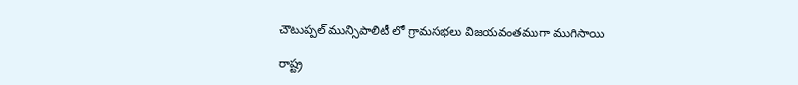చౌటుప్పల్ మున్సిపాలిటీ లో గ్రామసభలు విజయవంతముగా ముగిసాయి

రాష్ట్ర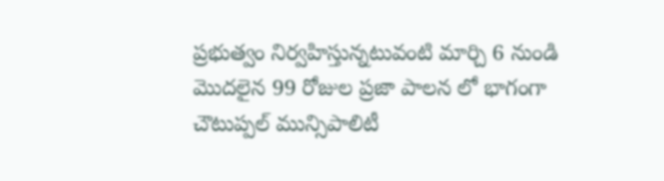ప్రభుత్వం నిర్వహిస్తున్నటువంటి మార్చి 6 నుండి మొదలైన 99 రోజుల ప్రజా పాలన లో భాగంగా చౌటుప్పల్ మున్సిపాలిటీ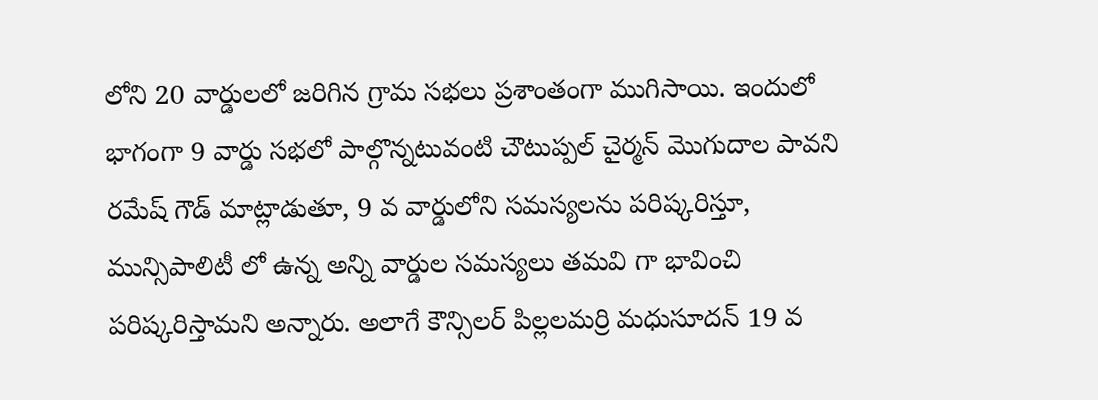లోని 20 వార్డులలో జరిగిన గ్రామ సభలు ప్రశాంతంగా ముగిసాయి. ఇందులో భాగంగా 9 వార్డు సభలో పాల్గొన్నటువంటి చౌటుప్పల్ చైర్మన్ మొగుదాల పావని రమేష్ గౌడ్ మాట్లాడుతూ, 9 వ వార్డులోని సమస్యలను పరిష్కరిస్తూ, మున్సిపాలిటీ లో ఉన్న అన్ని వార్డుల సమస్యలు తమవి గా భావించి పరిష్కరిస్తామని అన్నారు. అలాగే కౌన్సిలర్ పిల్లలమర్రి మధుసూదన్ 19 వ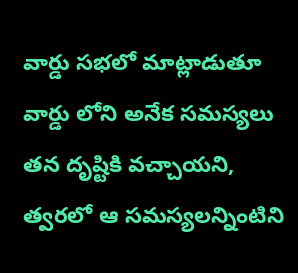వార్డు సభలో మాట్లాడుతూ వార్డు లోని అనేక సమస్యలు తన దృష్టికి వచ్చాయని, త్వరలో ఆ సమస్యలన్నింటిని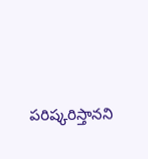పరిష్కరిస్తానని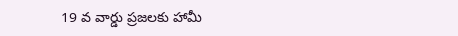19 వ వార్డు ప్రజలకు హామీ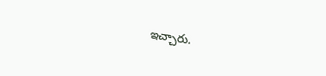ఇచ్చారు.